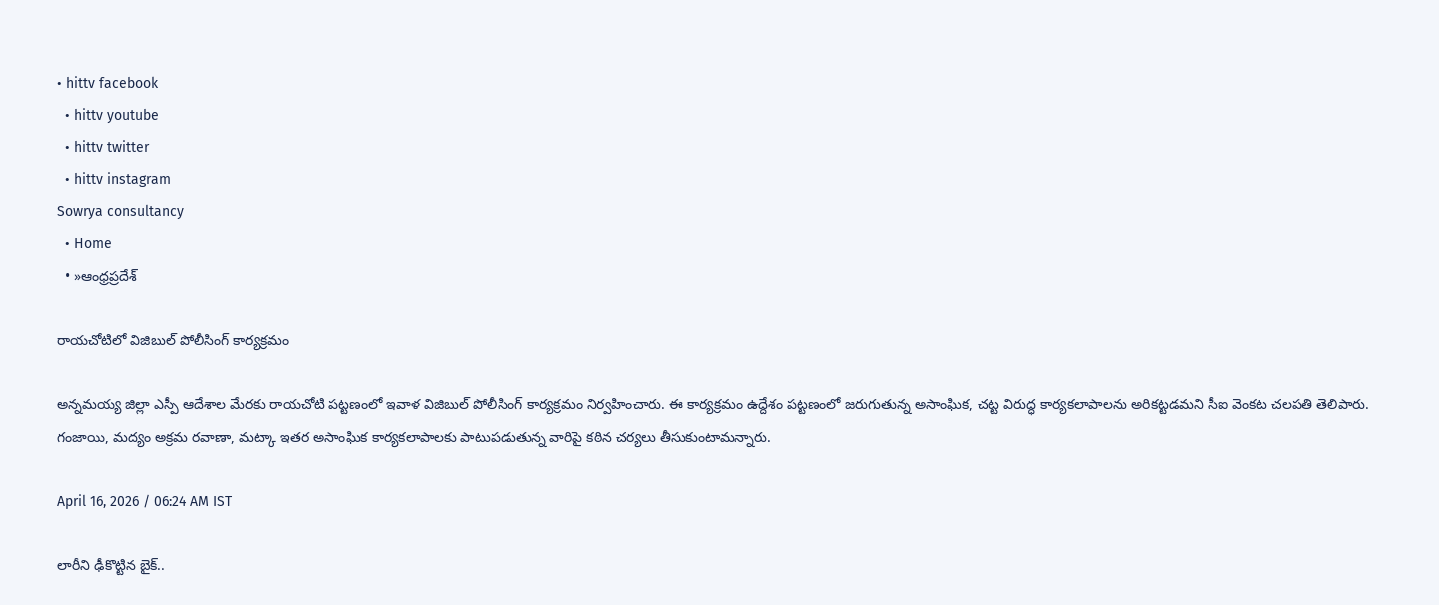• hittv facebook
  • hittv youtube
  • hittv twitter
  • hittv instagram
Sowrya consultancy
  • Home
  • »ఆంధ్రప్రదేశ్

రాయచోటిలో విజిబుల్ పోలీసింగ్ కార్యక్రమం

అన్నమయ్య జిల్లా ఎస్పీ ఆదేశాల మేరకు రాయచోటి పట్టణంలో ఇవాళ విజిబుల్ పోలీసింగ్ కార్యక్రమం నిర్వహించారు. ఈ కార్యక్రమం ఉద్దేశం పట్టణంలో జరుగుతున్న అసాంఘిక, చట్ట విరుద్ధ కార్యకలాపాలను అరికట్టడమని సీఐ వెంకట చలపతి తెలిపారు. గంజాయి, మద్యం అక్రమ రవాణా, మట్కా ఇతర అసాంఘిక కార్యకలాపాలకు పాటుపడుతున్న వారిపై కఠిన చర్యలు తీసుకుంటామన్నారు.

April 16, 2026 / 06:24 AM IST

లారీని ఢీకొట్టిన బైక్..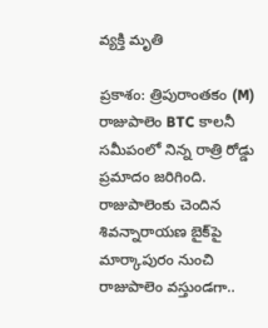వ్యక్తి మృతి

ప్రకాశం: త్రిపురాంతకం (M) రాజుపాలెం BTC కాలనీ సమీపంలో నిన్న రాత్రి రోడ్డు ప్రమాదం జరిగింది. రాజుపాలెంకు చెందిన శివన్నారాయణ బైక్‌పై మార్కాపురం నుంచి రాజుపాలెం వస్తుండగా..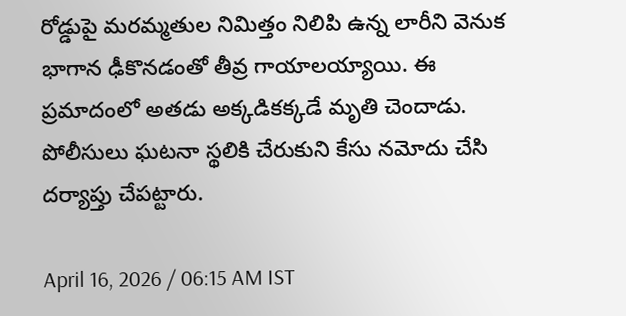రోడ్డుపై మరమ్మతుల నిమిత్తం నిలిపి ఉన్న లారీని వెనుక భాగాన ఢీకొనడంతో తీవ్ర గాయాలయ్యాయి. ఈ ప్రమాదంలో అతడు అక్కడికక్కడే మృతి చెందాడు. పోలీసులు ఘటనా స్థలికి చేరుకుని కేసు నమోదు చేసి దర్యాప్తు చేపట్టారు.

April 16, 2026 / 06:15 AM IST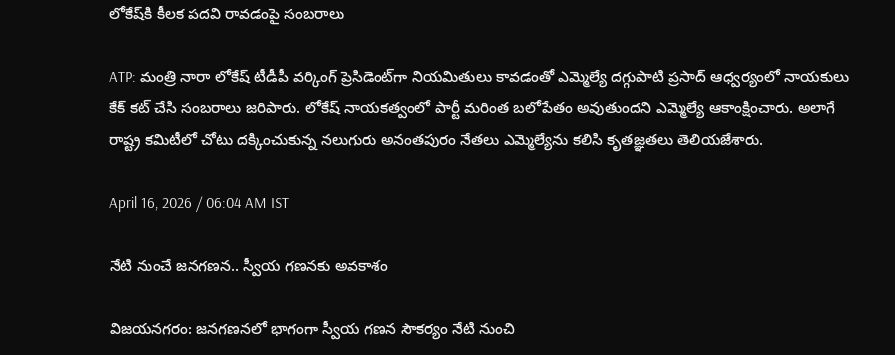లోకేష్‌కి కీలక పదవి రావడంపై సంబరాలు

ATP: మంత్రి నారా లోకేష్ టీడీపీ వర్కింగ్ ప్రెసిడెంట్‌గా నియమితులు కావడంతో ఎమ్మెల్యే దగ్గుపాటి ప్రసాద్ ఆధ్వర్యంలో నాయకులు కేక్ కట్ చేసి సంబరాలు జరిపారు. లోకేష్ నాయకత్వంలో పార్టీ మరింత బలోపేతం అవుతుందని ఎమ్మెల్యే ఆకాంక్షించారు. అలాగే రాష్ట్ర కమిటీలో చోటు దక్కించుకున్న నలుగురు అనంతపురం నేతలు ఎమ్మెల్యేను కలిసి కృతజ్ఞతలు తెలియజేశారు.

April 16, 2026 / 06:04 AM IST

నేటి నుంచే జనగణన.. స్వీయ గణనకు అవకాశం

విజయనగరం: జనగణనలో భాగంగా స్వీయ గణన సౌకర్యం నేటి నుంచి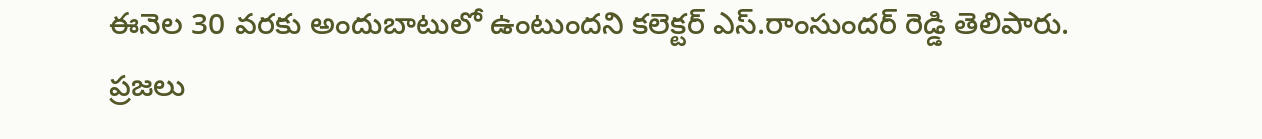ఈనెల 30 వరకు అందుబాటులో ఉంటుందని కలెక్టర్ ఎస్.రాంసుందర్ రెడ్డి తెలిపారు. ప్రజలు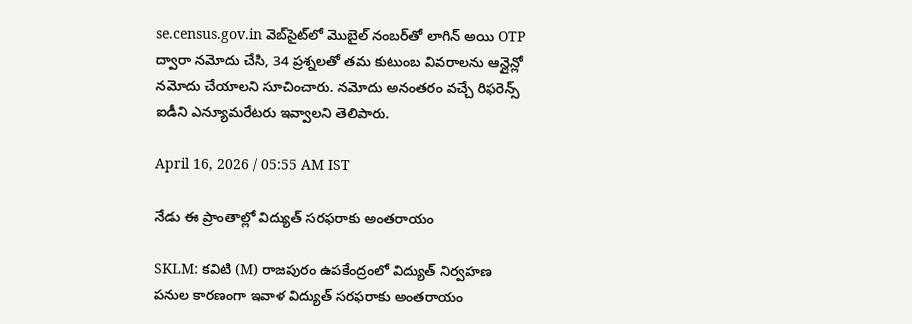se.census.gov.in వెబ్‌సైట్‌లో మొబైల్ నంబర్‌తో లాగిన్ అయి OTP ద్వారా నమోదు చేసి, 34 ప్రశ్నలతో తమ కుటుంబ వివరాలను ఆన్లైన్లో నమోదు చేయాలని సూచించారు. నమోదు అనంతరం వచ్చే రిఫరెన్స్ ఐడీని ఎన్యూమరేటరు ఇవ్వాలని తెలిపారు.

April 16, 2026 / 05:55 AM IST

నేడు ఈ ప్రాంతాల్లో విద్యుత్ సరఫరాకు అంతరాయం

SKLM: కవిటి (M) రాజపురం ఉపకేంద్రంలో విద్యుత్ నిర్వహణ పనుల కారణంగా ఇవాళ విద్యుత్ సరఫరాకు అంతరాయం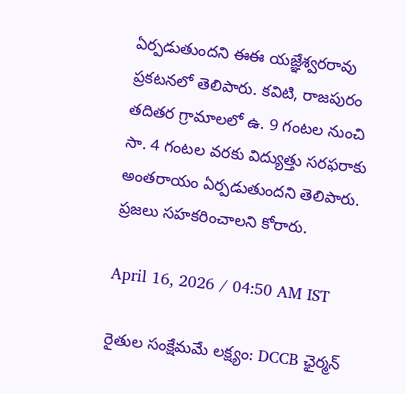ఏర్పడుతుందని ఈఈ యజ్ఞేశ్వరరావు ప్రకటనలో తెలిపారు. కవిటి, రాజపురం తదితర గ్రామాలలో ఉ. 9 గంటల నుంచి సా. 4 గంటల వరకు విద్యుత్తు సరఫరాకు అంతరాయం ఏర్పడుతుందని తెలిపారు. ప్రజలు సహకరించాలని కోరారు.

April 16, 2026 / 04:50 AM IST

రైతుల సంక్షేమమే లక్ష్యం: DCCB ఛైర్మన్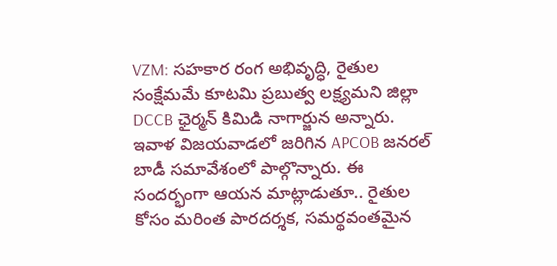VZM: సహకార రంగ అభివృద్ధి, రైతుల సంక్షేమమే కూటమి ప్రబుత్వ లక్ష్యమని జిల్లా DCCB ఛైర్మన్ కిమిడి నాగార్జున అన్నారు. ఇవాళ విజయవాడలో జరిగిన APCOB జనరల్ బాడీ సమావేశంలో పాల్గొన్నారు. ఈ సందర్భంగా ఆయన మాట్లాడుతూ.. రైతుల కోసం మరింత పారదర్శక, సమర్థవంతమైన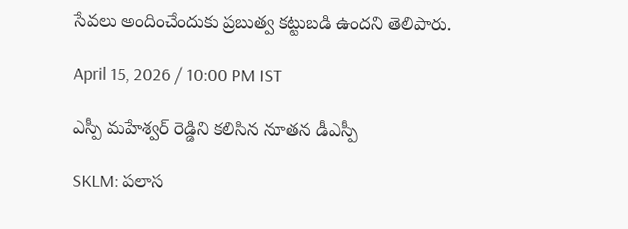సేవలు అందించేందుకు ప్రబుత్వ కట్టుబడి ఉందని తెలిపారు.

April 15, 2026 / 10:00 PM IST

ఎస్పీ మహేశ్వర్ రెడ్డిని కలిసిన నూతన డీఎస్పీ

SKLM: పలాస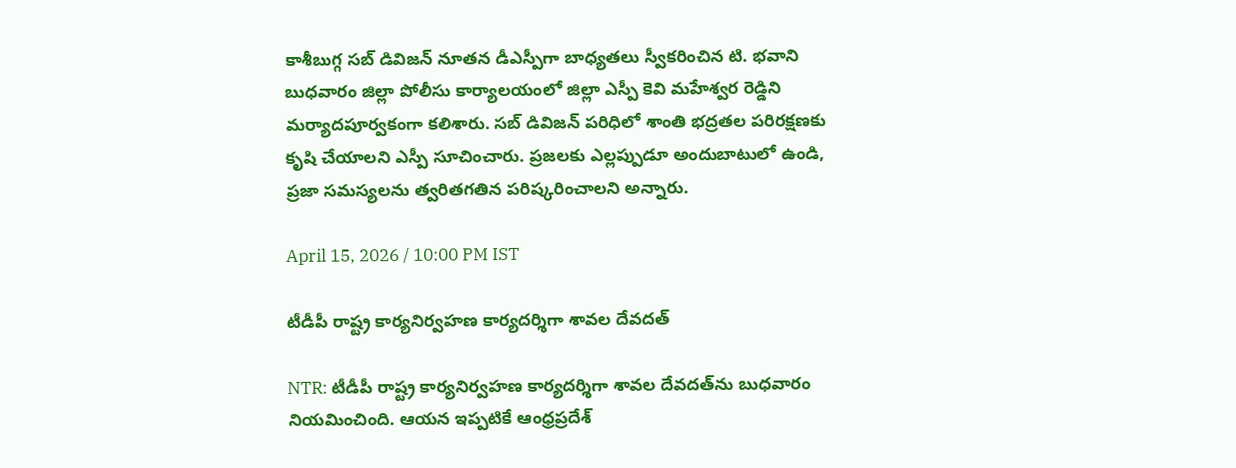కాశీబుగ్గ సబ్ డివిజన్ నూతన డీఎస్పీగా బాధ్యతలు స్వీకరించిన టి. భవాని బుధవారం జిల్లా పోలీసు కార్యాలయంలో జిల్లా ఎస్పీ కెవి మహేశ్వర రెడ్డిని మర్యాదపూర్వకంగా కలిశారు. సబ్ డివిజన్ పరిధిలో శాంతి భద్రతల పరిరక్షణకు కృషి చేయాలని ఎస్పీ సూచించారు. ప్రజలకు ఎల్లప్పుడూ అందుబాటులో ఉండి, ప్రజా సమస్యలను త్వరితగతిన పరిష్కరించాలని అన్నారు.

April 15, 2026 / 10:00 PM IST

టీడీపీ రాష్ట్ర కార్యనిర్వహణ కార్యదర్శిగా శావల దేవదత్

NTR: టీడీపీ రాష్ట్ర కార్యనిర్వహణ కార్యదర్శిగా శావల దేవదత్‌ను బుధవారం నియమించింది. ఆయన ఇప్పటికే ఆంధ్రప్రదేశ్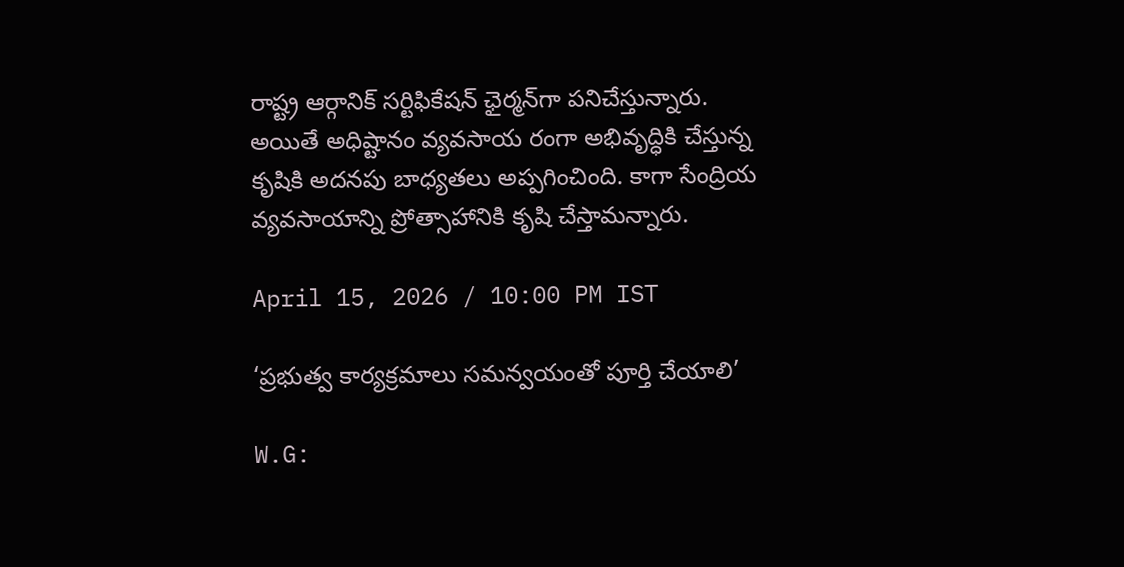రాష్ట్ర ఆర్గానిక్ సర్టిఫికేషన్ ఛైర్మన్‌గా పనిచేస్తున్నారు. అయితే అధిష్టానం వ్యవసాయ రంగా అభివృద్ధికి చేస్తున్న కృషికి అదనపు బాధ్యతలు అప్పగించింది. కాగా సేంద్రియ వ్యవసాయాన్ని ప్రోత్సాహానికి కృషి చేస్తామన్నారు.

April 15, 2026 / 10:00 PM IST

‘ప్రభుత్వ కార్యక్రమాలు సమన్వయంతో పూర్తి చేయాలి’

W.G: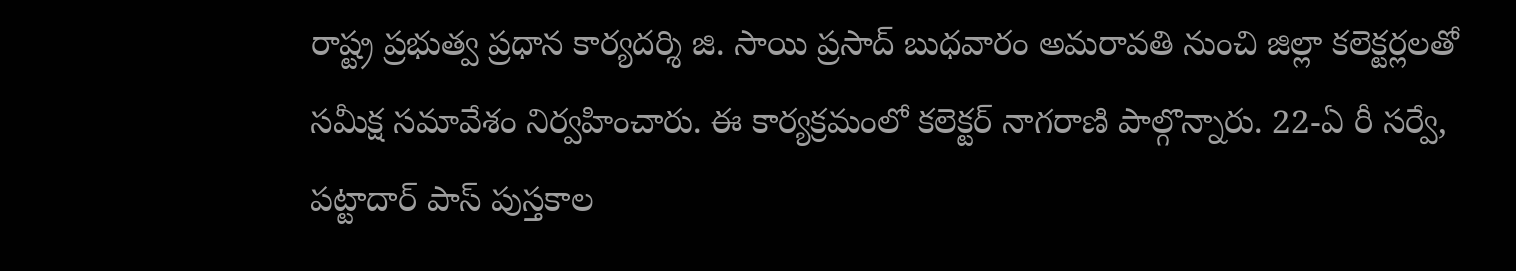రాష్ట్ర ప్రభుత్వ ప్రధాన కార్యదర్శి జి. సాయి ప్రసాద్ బుధవారం అమరావతి నుంచి జిల్లా కలెక్టర్లలతో సమీక్ష సమావేశం నిర్వహించారు. ఈ కార్యక్రమంలో కలెక్టర్ నాగరాణి పాల్గొన్నారు. 22-ఏ రీ సర్వే, పట్టాదార్ పాస్ పుస్తకాల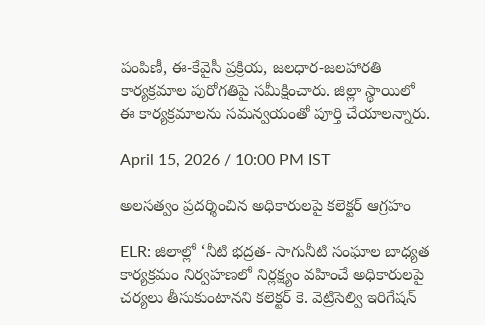పంపిణీ, ఈ-కేవైసీ ప్రక్రియ, జలధార-జలహారతి కార్యక్రమాల పురోగతిపై సమీక్షించారు. జిల్లా స్థాయిలో ఈ కార్యక్రమాలను సమన్వయంతో పూర్తి చేయాలన్నారు.

April 15, 2026 / 10:00 PM IST

అలసత్వం ప్రదర్శించిన అధికారులపై కలెక్టర్ ఆగ్రహం

ELR: జిలాల్లో ‘నీటి భద్రత- సాగునీటి సంఘాల బాధ్యత కార్యక్రమం నిర్వహణలో నిర్లక్ష్యం వహించే అధికారులపై చర్యలు తీసుకుంటానని కలెక్టర్ కె. వెట్రిసెల్వి ఇరిగేషన్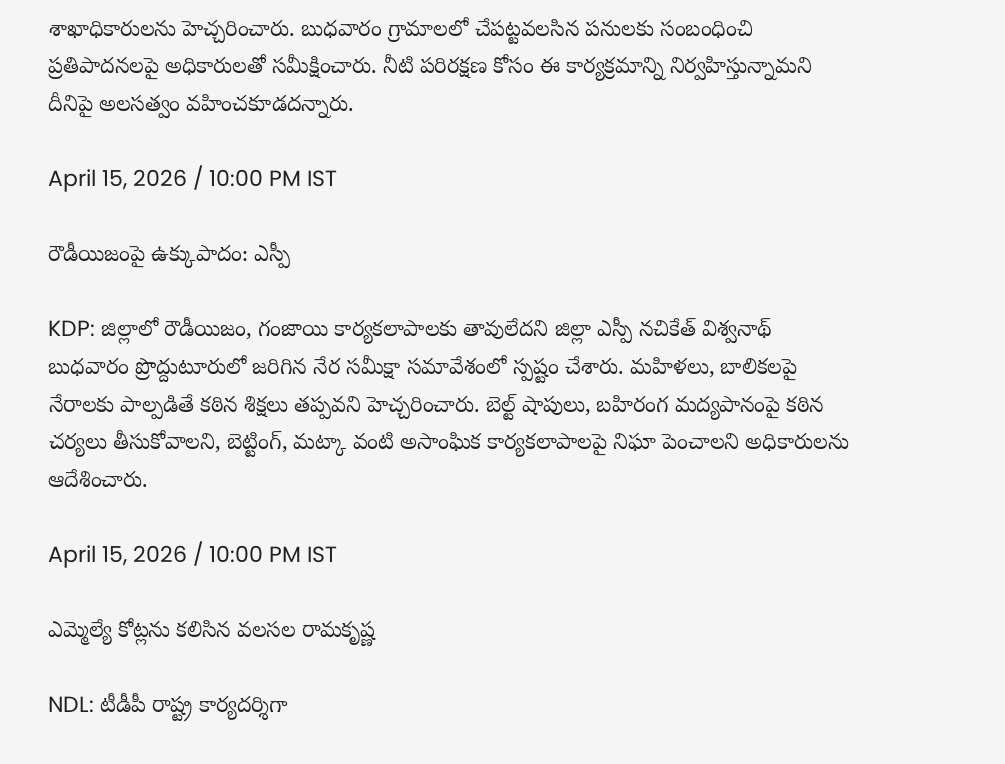శాఖాధికారులను హెచ్చరించారు. బుధవారం గ్రామాలలో చేపట్టవలసిన పనులకు సంబంధించి ప్రతిపాదనలపై అధికారులతో సమీక్షించారు. నీటి పరిరక్షణ కోసం ఈ కార్యక్రమాన్ని నిర్వహిస్తున్నామని దీనిపై అలసత్వం వహించకూడదన్నారు.

April 15, 2026 / 10:00 PM IST

రౌడీయిజంపై ఉక్కుపాదం: ఎస్పీ

KDP: జిల్లాలో రౌడీయిజం, గంజాయి కార్యకలాపాలకు తావులేదని జిల్లా ఎస్పీ నచికేత్ విశ్వనాథ్ బుధవారం ప్రొద్దుటూరులో జరిగిన నేర సమీక్షా సమావేశంలో స్పష్టం చేశారు. మహిళలు, బాలికలపై నేరాలకు పాల్పడితే కఠిన శిక్షలు తప్పవని హెచ్చరించారు. బెల్ట్ షాపులు, బహిరంగ మద్యపానంపై కఠిన చర్యలు తీసుకోవాలని, బెట్టింగ్, మట్కా వంటి అసాంఘిక కార్యకలాపాలపై నిఘా పెంచాలని అధికారులను ఆదేశించారు.

April 15, 2026 / 10:00 PM IST

ఎమ్మెల్యే కోట్లను కలిసిన వలసల రామకృష్ణ

NDL: టీడీపీ రాష్ట్ర కార్యదర్శిగా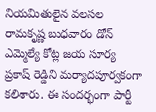నియమితులైన వలసల రామకృష్ణ బుధవారం డోన్ ఎమ్మెల్యే కోట్ల జయ సూర్య ప్రకాష్ రెడ్డిని మర్యాదపూర్వకంగా కలిశారు. ఈ సందర్భంగా పార్టీ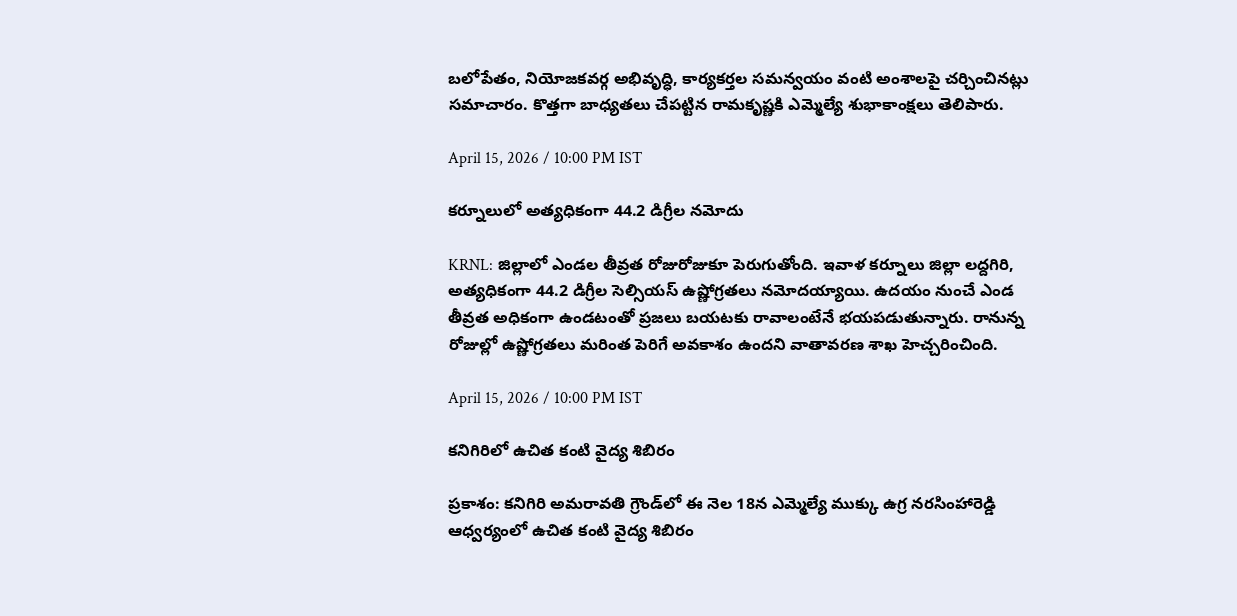బలోపేతం, నియోజకవర్గ అభివృద్ధి, కార్యకర్తల సమన్వయం వంటి అంశాలపై చర్చించినట్లు సమాచారం. కొత్తగా బాధ్యతలు చేపట్టిన రామకృష్ణకి ఎమ్మెల్యే శుభాకాంక్షలు తెలిపారు.

April 15, 2026 / 10:00 PM IST

కర్నూలులో అత్యధికంగా 44.2 డిగ్రీల నమోదు

KRNL: జిల్లాలో ఎండల తీవ్రత రోజురోజుకూ పెరుగుతోంది. ఇవాళ కర్నూలు జిల్లా లద్దగిరి, అత్యధికంగా 44.2 డిగ్రీల సెల్సియస్ ఉష్ణోగ్రతలు నమోదయ్యాయి. ఉదయం నుంచే ఎండ తీవ్రత అధికంగా ఉండటంతో ప్రజలు బయటకు రావాలంటేనే భయపడుతున్నారు. రానున్న రోజుల్లో ఉష్ణోగ్రతలు మరింత పెరిగే అవకాశం ఉందని వాతావరణ శాఖ హెచ్చరించింది.

April 15, 2026 / 10:00 PM IST

కనిగిరిలో ఉచిత కంటి వైద్య శిబిరం

ప్రకాశం: కనిగిరి అమరావతి గ్రౌండ్‌లో ఈ నెల 18న ఎమ్మెల్యే ముక్కు ఉగ్ర నరసింహారెడ్డి ఆధ్వర్యంలో ఉచిత కంటి వైద్య శిబిరం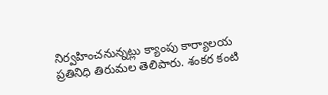నిర్వహించనున్నట్లు క్యాంపు కార్యాలయ ప్రతినిధి తిరుమల తెలిపారు. శంకర కంటి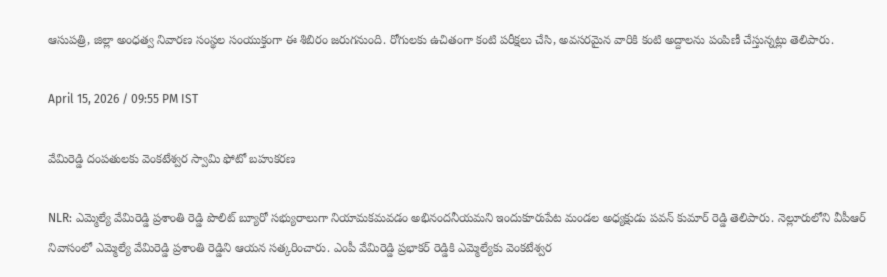ఆసుపత్రి, జిల్లా అంధత్వ నివారణ సంస్థల సంయుక్తంగా ఈ శిబిరం జరుగనుంది. రోగులకు ఉచితంగా కంటి పరీక్షలు చేసి, అవసరమైన వారికి కంటి అద్దాలను పంపిణీ చేస్తున్నట్లు తెలిపారు.

April 15, 2026 / 09:55 PM IST

వేమిరెడ్డి దంపతులకు వెంకటేశ్వర స్వామి ఫోటో బహుకరణ

NLR: ఎమ్మెల్యే వేమిరెడ్డి ప్రశాంతి రెడ్డి పొలిట్ బ్యూరో సభ్యురాలుగా నియామకమవడం అభినందనీయమని ఇందుకూరుపేట మండల అధ్యక్షుడు పవన్ కుమార్ రెడ్డి తెలిపారు. నెల్లూరులోని వీపీఆర్ నివాసంలో ఎమ్మెల్యే వేమిరెడ్డి ప్రశాంతి రెడ్డిని ఆయన సత్కరించారు. ఎంపీ వేమిరెడ్డి ప్రభాకర్ రెడ్డికి ఎమ్మెల్యేకు వెంకటేశ్వర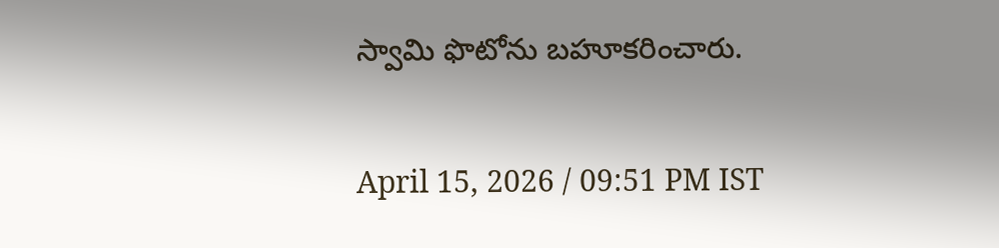స్వామి ఫొటోను బహూకరించారు.

April 15, 2026 / 09:51 PM IST